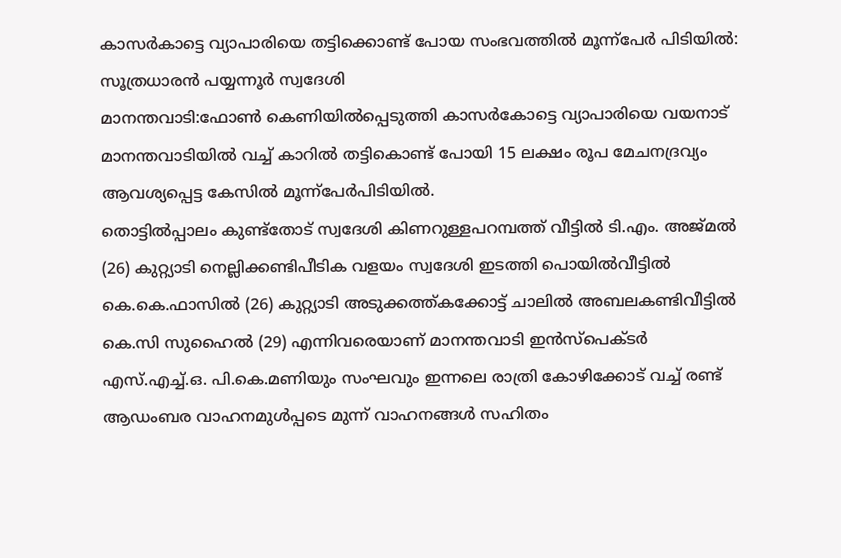കാസർകാട്ടെ വ്യാപാരിയെ തട്ടിക്കൊണ്ട് പോയ സംഭവത്തിൽ മൂന്ന്പേർ പിടിയിൽ: സൂത്രധാരൻ പയ്യന്നൂർ സ്വദേശി
മാനന്തവാടി:ഫോൺ കെണിയിൽപ്പെടുത്തി കാസർകോട്ടെ വ്യാപാരിയെ വയനാട് മാനന്തവാടിയിൽ വച്ച് കാറിൽ തട്ടികൊണ്ട് പോയി 15 ലക്ഷം രൂപ മേചനദ്രവ്യം ആവശ്യപ്പെട്ട കേസിൽ മൂന്ന്പേർപിടിയിൽ.
തൊട്ടിൽപ്പാലം കുണ്ട്തോട് സ്വദേശി കിണറുള്ളപറമ്പത്ത് വീട്ടിൽ ടി.എം. അജ്മൽ (26) കുറ്റ്യാടി നെല്ലിക്കണ്ടിപീടിക വളയം സ്വദേശി ഇടത്തി പൊയിൽവീട്ടിൽ കെ.കെ.ഫാസിൽ (26) കുറ്റ്യാടി അടുക്കത്ത്കക്കോട്ട് ചാലിൽ അബലകണ്ടിവീട്ടിൽ കെ.സി സുഹൈൽ (29) എന്നിവരെയാണ് മാനന്തവാടി ഇൻസ്പെക്ടർ എസ്.എച്ച്.ഒ. പി.കെ.മണിയും സംഘവും ഇന്നലെ രാത്രി കോഴിക്കോട് വച്ച് രണ്ട് ആഡംബര വാഹനമുൾപ്പടെ മുന്ന് വാഹനങ്ങൾ സഹിതം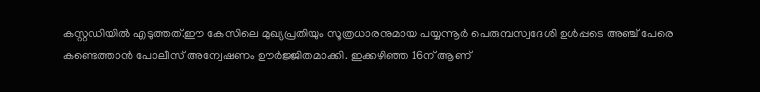കസ്റ്റഡിയിൽ എടുത്തത്.ഈ കേസിലെ മുഖ്യപ്രതിയും സൂത്രധാരനുമായ പയ്യന്നൂർ പെരുമ്പസ്വദേശി ഉൾപ്പടെ അഞ്ച് പേരെ കണ്ടെത്താൻ പോലീസ് അന്വേഷണം ഊർജ്ജിതമാക്കി. ഇക്കഴിഞ്ഞ 16ന് ആണ്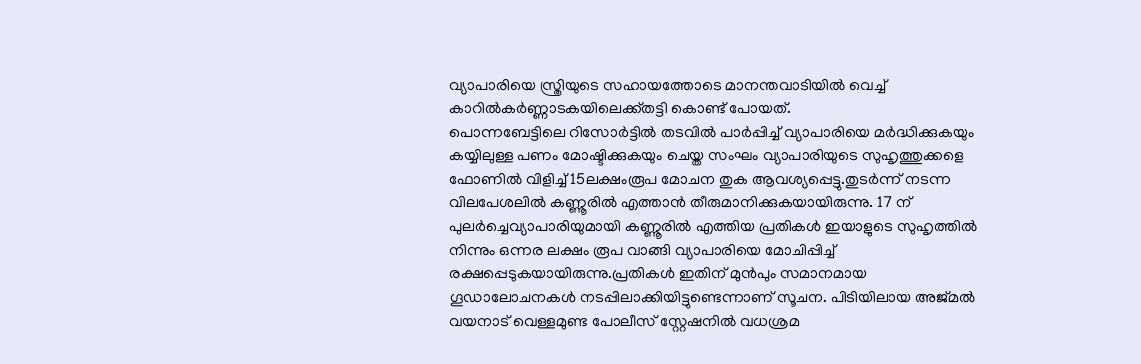വ്യാപാരിയെ സ്ത്രിയുടെ സഹായത്തോടെ മാനന്തവാടിയിൽ വെച്ച് കാറിൽകർണ്ണാടകയിലെക്ക്തട്ടി കൊണ്ട് പോയത്.
പൊന്നബേട്ടിലെ റിസോർട്ടിൽ തടവിൽ പാർപ്പിച്ച് വ്യാപാരിയെ മർദ്ധിക്കുകയും കയ്യിലുള്ള പണം മോഷ്ടിക്കുകയും ചെയ്ത സംഘം വ്യാപാരിയുടെ സുഹൃത്തുക്കളെ ഫോണിൽ വിളിച്ച് 15ലക്ഷംരൂപ മോചന തുക ആവശ്യപ്പെട്ടു.തുടർന്ന് നടന്ന വിലപേശലിൽ കണ്ണൂരിൽ എത്താൻ തീരുമാനിക്കുകയായിരുന്നു. 17 ന് പുലർച്ചെവ്യാപാരിയുമായി കണ്ണൂരിൽ എത്തിയ പ്രതികൾ ഇയാളുടെ സുഹൃത്തിൽ നിന്നും ഒന്നര ലക്ഷം രൂപ വാങ്ങി വ്യാപാരിയെ മോചിപ്പിച്ച് രക്ഷപ്പെടുകയായിരുന്നു.പ്രതികൾ ഇതിന് മുൻപും സമാനമായ ഗൂഡാലോചനകൾ നടപ്പിലാക്കിയിട്ടുണ്ടെന്നാണ് സൂചന. പിടിയിലായ അജ്മൽ വയനാട് വെള്ളമുണ്ട പോലീസ് സ്റ്റേഷനിൽ വധശ്രമ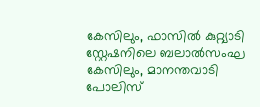കേസിലും, ഫാസിൽ കുറ്റ്യാടി സ്റ്റേഷനിലെ ബലാൽസംഘ കേസിലും, മാനന്തവാടി പോലിസ്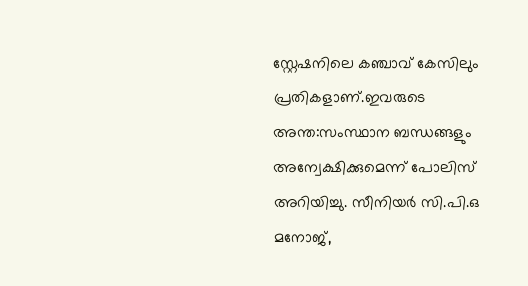സ്റ്റേഷനിലെ കഞ്ചാവ് കേസിലും പ്രതികളാണ്.ഇവരുടെ അന്ത:സംസ്ഥാന ബന്ധങ്ങളും അന്വേക്ഷിക്കുമെന്ന് പോലിസ് അറിയിച്ചു. സീനിയർ സി.പി.ഒ മനോജ്,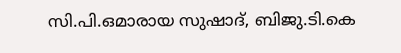സി.പി.ഒമാരായ സുഷാദ്, ബിജു.ടി.കെ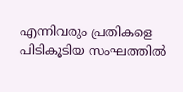എന്നിവരും പ്രതികളെ പിടികൂടിയ സംഘത്തിൽ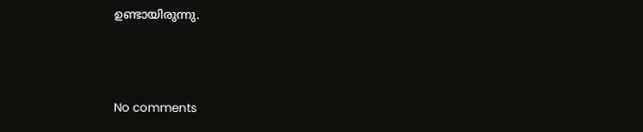ഉണ്ടായിരുന്നു.



No comments